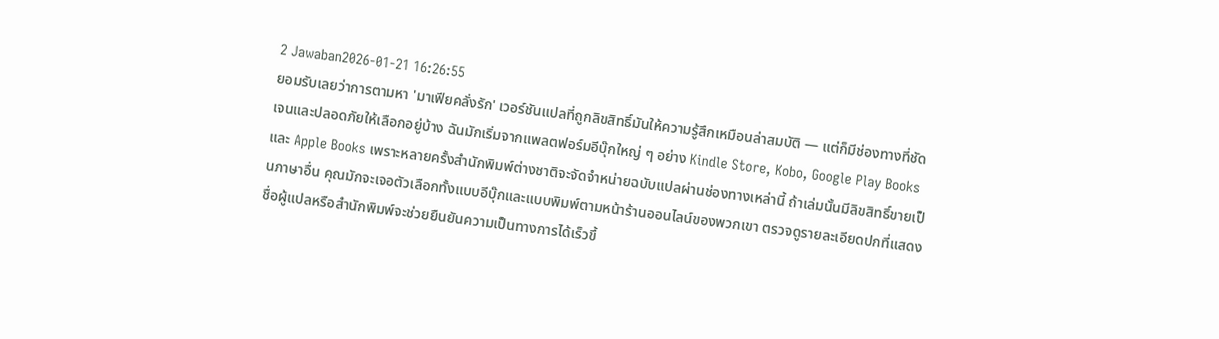2 Jawaban2026-01-21 16:26:55
ยอมรับเลยว่าการตามหา 'มาเฟียคลั่งรัก' เวอร์ชันแปลที่ถูกลิขสิทธิ์มันให้ความรู้สึกเหมือนล่าสมบัติ — แต่ก็มีช่องทางที่ชัดเจนและปลอดภัยให้เลือกอยู่บ้าง ฉันมักเริ่มจากแพลตฟอร์มอีบุ๊กใหญ่ ๆ อย่าง Kindle Store, Kobo, Google Play Books และ Apple Books เพราะหลายครั้งสำนักพิมพ์ต่างชาติจะจัดจำหน่ายฉบับแปลผ่านช่องทางเหล่านี้ ถ้าเล่มนั้นมีลิขสิทธิ์ขายเป็นภาษาอื่น คุณมักจะเจอตัวเลือกทั้งแบบอีบุ๊กและแบบพิมพ์ตามหน้าร้านออนไลน์ของพวกเขา ตรวจดูรายละเอียดปกที่แสดงชื่อผู้แปลหรือสำนักพิมพ์จะช่วยยืนยันความเป็นทางการได้เร็วขึ้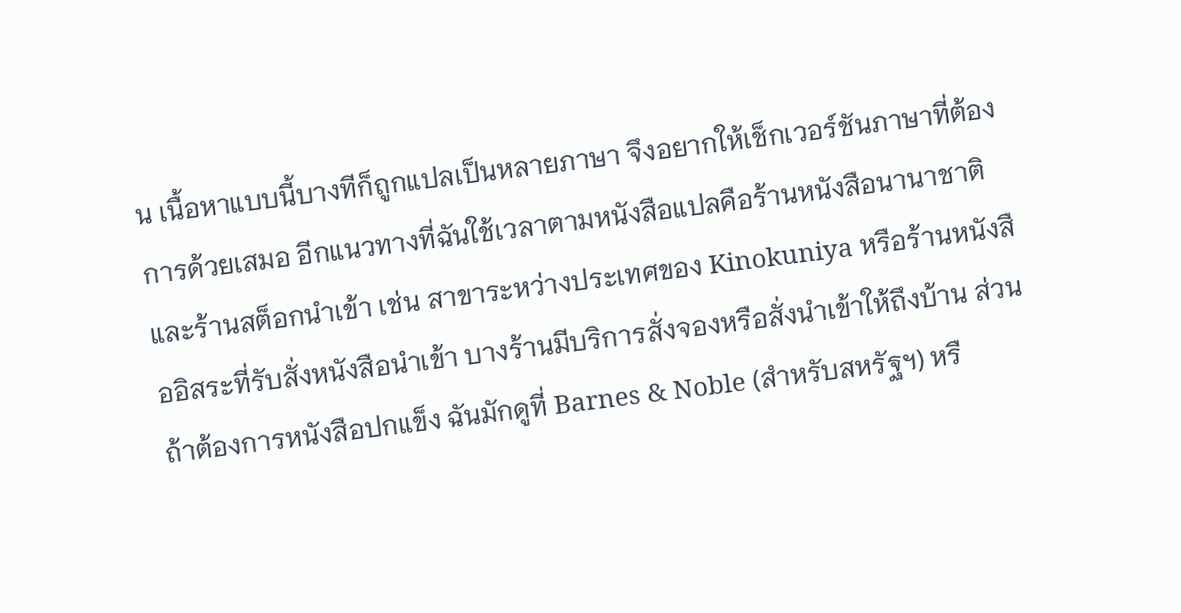น เนื้อหาแบบนี้บางทีก็ถูกแปลเป็นหลายภาษา จึงอยากให้เช็กเวอร์ชันภาษาที่ต้องการด้วยเสมอ อีกแนวทางที่ฉันใช้เวลาตามหนังสือแปลคือร้านหนังสือนานาชาติและร้านสต็อกนำเข้า เช่น สาขาระหว่างประเทศของ Kinokuniya หรือร้านหนังสืออิสระที่รับสั่งหนังสือนำเข้า บางร้านมีบริการสั่งจองหรือสั่งนำเข้าให้ถึงบ้าน ส่วนถ้าต้องการหนังสือปกแข็ง ฉันมักดูที่ Barnes & Noble (สำหรับสหรัฐฯ) หรื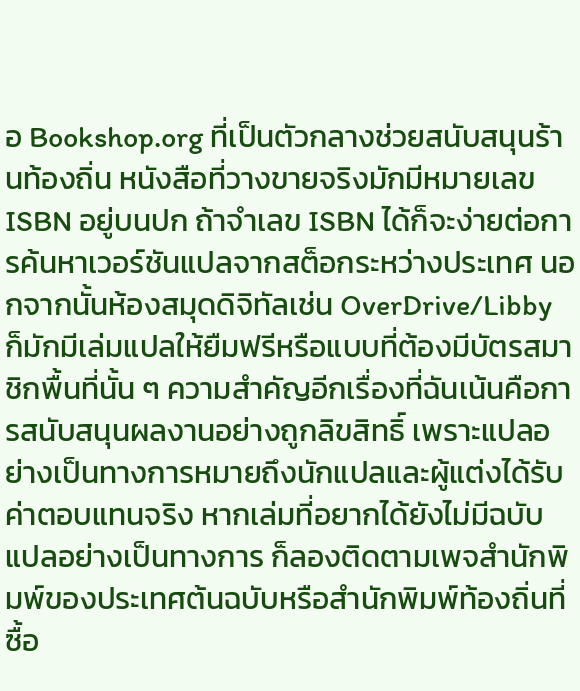อ Bookshop.org ที่เป็นตัวกลางช่วยสนับสนุนร้านท้องถิ่น หนังสือที่วางขายจริงมักมีหมายเลข ISBN อยู่บนปก ถ้าจำเลข ISBN ได้ก็จะง่ายต่อการค้นหาเวอร์ชันแปลจากสต็อกระหว่างประเทศ นอกจากนั้นห้องสมุดดิจิทัลเช่น OverDrive/Libby ก็มักมีเล่มแปลให้ยืมฟรีหรือแบบที่ต้องมีบัตรสมาชิกพื้นที่นั้น ๆ ความสำคัญอีกเรื่องที่ฉันเน้นคือการสนับสนุนผลงานอย่างถูกลิขสิทธิ์ เพราะแปลอย่างเป็นทางการหมายถึงนักแปลและผู้แต่งได้รับค่าตอบแทนจริง หากเล่มที่อยากได้ยังไม่มีฉบับแปลอย่างเป็นทางการ ก็ลองติดตามเพจสำนักพิมพ์ของประเทศต้นฉบับหรือสำนักพิมพ์ท้องถิ่นที่ซื้อ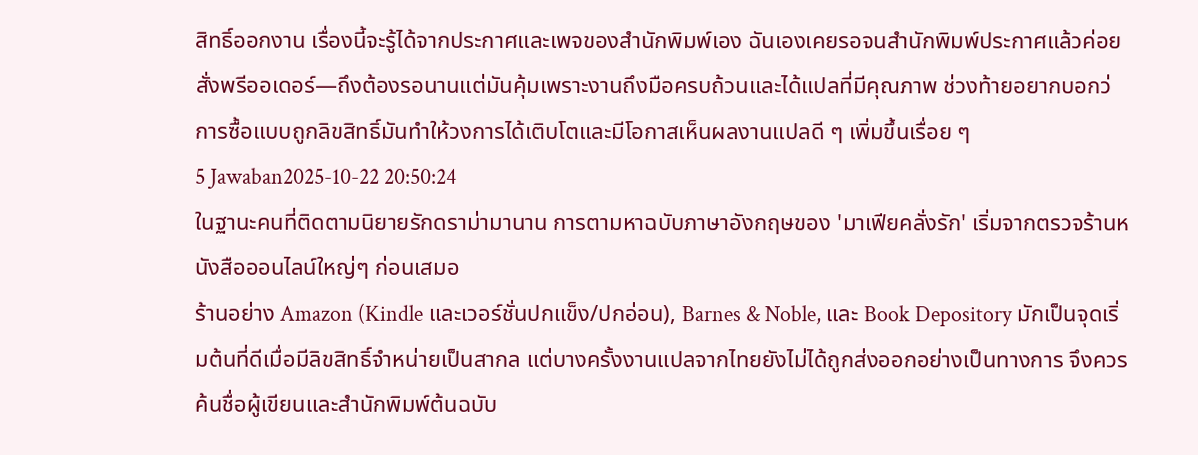สิทธิ์ออกงาน เรื่องนี้จะรู้ได้จากประกาศและเพจของสำนักพิมพ์เอง ฉันเองเคยรอจนสำนักพิมพ์ประกาศแล้วค่อยสั่งพรีออเดอร์—ถึงต้องรอนานแต่มันคุ้มเพราะงานถึงมือครบถ้วนและได้แปลที่มีคุณภาพ ช่วงท้ายอยากบอกว่การซื้อแบบถูกลิขสิทธิ์มันทำให้วงการได้เติบโตและมีโอกาสเห็นผลงานแปลดี ๆ เพิ่มขึ้นเรื่อย ๆ
5 Jawaban2025-10-22 20:50:24
ในฐานะคนที่ติดตามนิยายรักดราม่ามานาน การตามหาฉบับภาษาอังกฤษของ 'มาเฟียคลั่งรัก' เริ่มจากตรวจร้านหนังสือออนไลน์ใหญ่ๆ ก่อนเสมอ
ร้านอย่าง Amazon (Kindle และเวอร์ชั่นปกแข็ง/ปกอ่อน), Barnes & Noble, และ Book Depository มักเป็นจุดเริ่มต้นที่ดีเมื่อมีลิขสิทธิ์จำหน่ายเป็นสากล แต่บางครั้งงานแปลจากไทยยังไม่ได้ถูกส่งออกอย่างเป็นทางการ จึงควรค้นชื่อผู้เขียนและสำนักพิมพ์ต้นฉบับ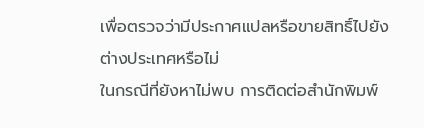เพื่อตรวจว่ามีประกาศแปลหรือขายสิทธิ์ไปยังต่างประเทศหรือไม่
ในกรณีที่ยังหาไม่พบ การติดต่อสำนักพิมพ์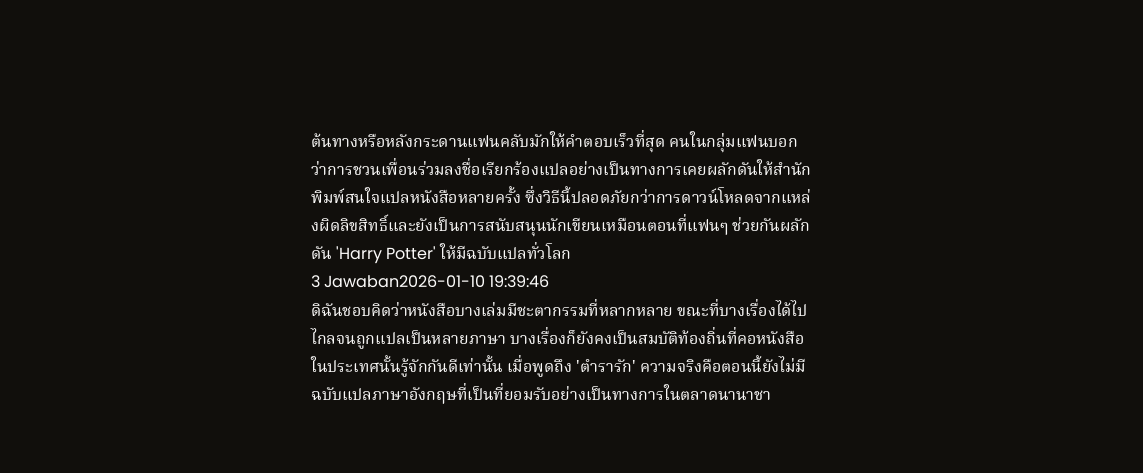ต้นทางหรือหลังกระดานแฟนคลับมักให้คำตอบเร็วที่สุด คนในกลุ่มแฟนบอกว่าการชวนเพื่อนร่วมลงชื่อเรียกร้องแปลอย่างเป็นทางการเคยผลักดันให้สำนักพิมพ์สนใจแปลหนังสือหลายครั้ง ซึ่งวิธีนี้ปลอดภัยกว่าการดาวน์โหลดจากแหล่งผิดลิขสิทธิ์และยังเป็นการสนับสนุนนักเขียนเหมือนตอนที่แฟนๆ ช่วยกันผลักดัน 'Harry Potter' ให้มีฉบับแปลทั่วโลก
3 Jawaban2026-01-10 19:39:46
ดิฉันชอบคิดว่าหนังสือบางเล่มมีชะตากรรมที่หลากหลาย ขณะที่บางเรื่องได้ไปไกลจนถูกแปลเป็นหลายภาษา บางเรื่องก็ยังคงเป็นสมบัติท้องถิ่นที่คอหนังสือในประเทศนั้นรู้จักกันดีเท่านั้น เมื่อพูดถึง 'ตำรารัก' ความจริงคือตอนนี้ยังไม่มีฉบับแปลภาษาอังกฤษที่เป็นที่ยอมรับอย่างเป็นทางการในตลาดนานาชา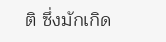ติ ซึ่งมักเกิด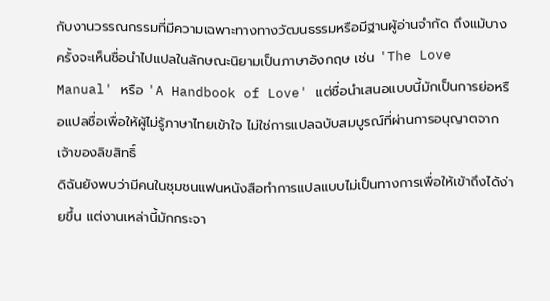กับงานวรรณกรรมที่มีความเฉพาะทางทางวัฒนธรรมหรือมีฐานผู้อ่านจำกัด ถึงแม้บางครั้งจะเห็นชื่อนำไปแปลในลักษณะนิยามเป็นภาษาอังกฤษ เช่น 'The Love Manual' หรือ 'A Handbook of Love' แต่ชื่อนำเสนอแบบนี้มักเป็นการย่อหรือแปลชื่อเพื่อให้ผู้ไม่รู้ภาษาไทยเข้าใจ ไม่ใช่การแปลฉบับสมบูรณ์ที่ผ่านการอนุญาตจากเจ้าของลิขสิทธิ์
ดิฉันยังพบว่ามีคนในชุมชนแฟนหนังสือทำการแปลแบบไม่เป็นทางการเพื่อให้เข้าถึงได้ง่ายขึ้น แต่งานเหล่านี้มักกระจา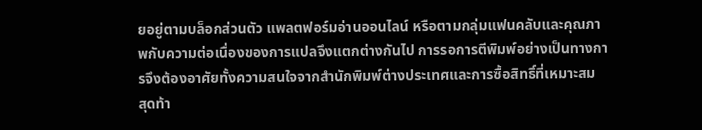ยอยู่ตามบล็อกส่วนตัว แพลตฟอร์มอ่านออนไลน์ หรือตามกลุ่มแฟนคลับและคุณภาพกับความต่อเนื่องของการแปลจึงแตกต่างกันไป การรอการตีพิมพ์อย่างเป็นทางการจึงต้องอาศัยทั้งความสนใจจากสำนักพิมพ์ต่างประเทศและการซื้อสิทธิ์ที่เหมาะสม
สุดท้า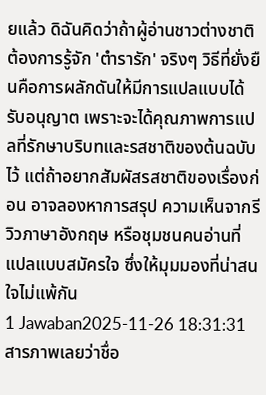ยแล้ว ดิฉันคิดว่าถ้าผู้อ่านชาวต่างชาติต้องการรู้จัก 'ตำรารัก' จริงๆ วิธีที่ยั่งยืนคือการผลักดันให้มีการแปลแบบได้รับอนุญาต เพราะจะได้คุณภาพการแปลที่รักษาบริบทและรสชาติของต้นฉบับไว้ แต่ถ้าอยากสัมผัสรสชาติของเรื่องก่อน อาจลองหาการสรุป ความเห็นจากรีวิวภาษาอังกฤษ หรือชุมชนคนอ่านที่แปลแบบสมัครใจ ซึ่งให้มุมมองที่น่าสนใจไม่แพ้กัน
1 Jawaban2025-11-26 18:31:31
สารภาพเลยว่าชื่อ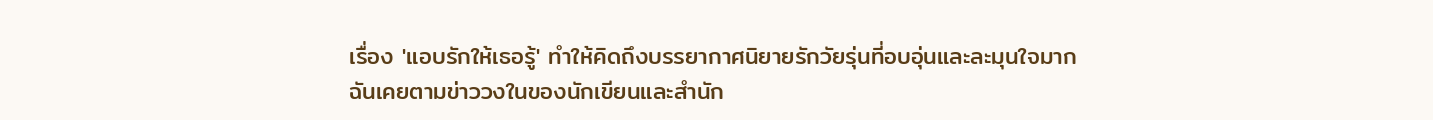เรื่อง 'แอบรักให้เธอรู้' ทำให้คิดถึงบรรยากาศนิยายรักวัยรุ่นที่อบอุ่นและละมุนใจมาก
ฉันเคยตามข่าววงในของนักเขียนและสำนัก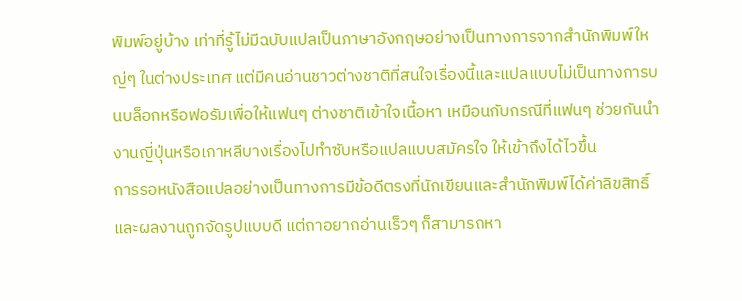พิมพ์อยู่บ้าง เท่าที่รู้ไม่มีฉบับแปลเป็นภาษาอังกฤษอย่างเป็นทางการจากสำนักพิมพ์ใหญ่ๆ ในต่างประเทศ แต่มีคนอ่านชาวต่างชาติที่สนใจเรื่องนี้และแปลแบบไม่เป็นทางการบนบล็อกหรือฟอรัมเพื่อให้แฟนๆ ต่างชาติเข้าใจเนื้อหา เหมือนกับกรณีที่แฟนๆ ช่วยกันนำงานญี่ปุ่นหรือเกาหลีบางเรื่องไปทำซับหรือแปลแบบสมัครใจ ให้เข้าถึงได้ไวขึ้น
การรอหนังสือแปลอย่างเป็นทางการมีข้อดีตรงที่นักเขียนและสำนักพิมพ์ได้ค่าลิขสิทธิ์และผลงานถูกจัดรูปแบบดี แต่ถาอยากอ่านเร็วๆ ก็สามารถหา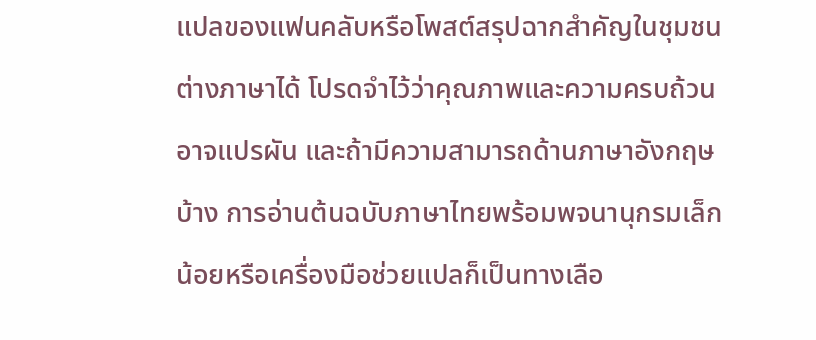แปลของแฟนคลับหรือโพสต์สรุปฉากสำคัญในชุมชนต่างภาษาได้ โปรดจำไว้ว่าคุณภาพและความครบถ้วนอาจแปรผัน และถ้ามีความสามารถด้านภาษาอังกฤษบ้าง การอ่านต้นฉบับภาษาไทยพร้อมพจนานุกรมเล็กน้อยหรือเครื่องมือช่วยแปลก็เป็นทางเลือ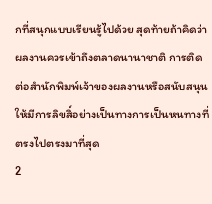กที่สนุกแบบเรียนรู้ไปด้วย สุดท้ายถ้าคิดว่าผลงานควรเข้าถึงตลาดนานาชาติ การติดต่อสำนักพิมพ์เจ้าของผลงานหรือสนับสนุนให้มีการลิขสิ์อย่างเป็นทางการเป็นหนทางที่ตรงไปตรงมาที่สุด
2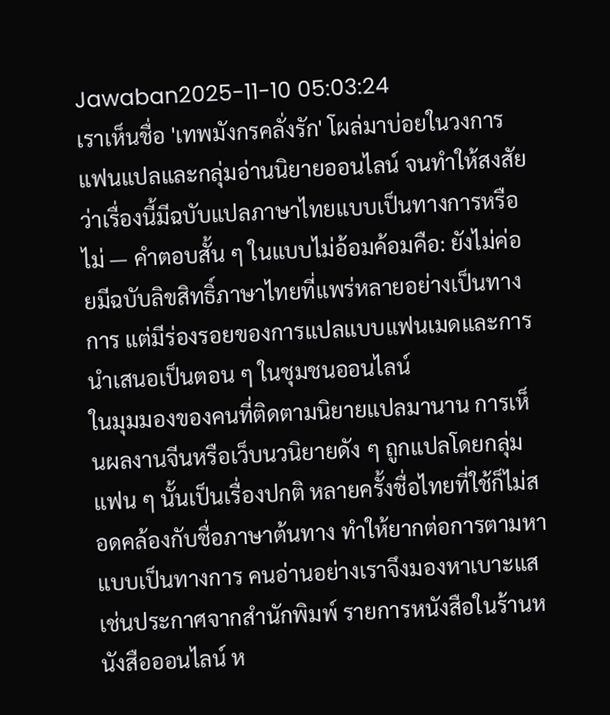Jawaban2025-11-10 05:03:24
เราเห็นชื่อ 'เทพมังกรคลั่งรัก' โผล่มาบ่อยในวงการแฟนแปลและกลุ่มอ่านนิยายออนไลน์ จนทำให้สงสัยว่าเรื่องนี้มีฉบับแปลภาษาไทยแบบเป็นทางการหรือไม่ — คำตอบสั้น ๆ ในแบบไม่อ้อมค้อมคือ: ยังไม่ค่อยมีฉบับลิขสิทธิ์ภาษาไทยที่แพร่หลายอย่างเป็นทางการ แต่มีร่องรอยของการแปลแบบแฟนเมดและการนำเสนอเป็นตอน ๆ ในชุมชนออนไลน์
ในมุมมองของคนที่ติดตามนิยายแปลมานาน การเห็นผลงานจีนหรือเว็บนวนิยายดัง ๆ ถูกแปลโดยกลุ่มแฟน ๆ นั้นเป็นเรื่องปกติ หลายครั้งชื่อไทยที่ใช้ก็ไม่สอดคล้องกับชื่อภาษาต้นทาง ทำให้ยากต่อการตามหาแบบเป็นทางการ คนอ่านอย่างเราจึงมองหาเบาะแสเช่นประกาศจากสำนักพิมพ์ รายการหนังสือในร้านหนังสือออนไลน์ ห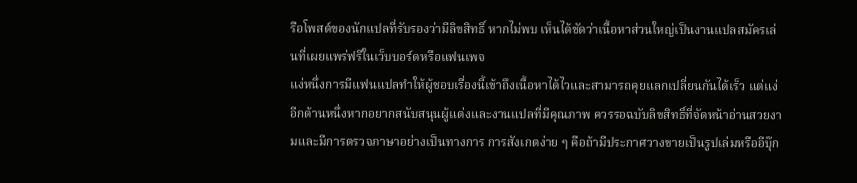รือโพสต์ของนักแปลที่รับรองว่ามีลิขสิทธิ์ หากไม่พบ เห็นได้ชัดว่าเนื้อหาส่วนใหญ่เป็นงานแปลสมัครเล่นที่เผยแพร่ฟรีในเว็บบอร์ดหรือแฟนเพจ
แง่หนึ่งการมีแฟนแปลทำให้ผู้ชอบเรื่องนี้เข้าถึงเนื้อหาได้ไวและสามารถคุยแลกเปลี่ยนกันได้เร็ว แต่แง่อีกด้านหนึ่งหากอยากสนับสนุนผู้แต่งและงานแปลที่มีคุณภาพ ควรรอฉบับลิขสิทธิ์ที่จัดหน้าอ่านสวยงามและมีการตรวจภาษาอย่างเป็นทางการ การสังเกตง่าย ๆ คือถ้ามีประกาศวางขายเป็นรูปเล่มหรืออีบุ๊ก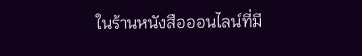ในร้านหนังสือออนไลน์ที่มี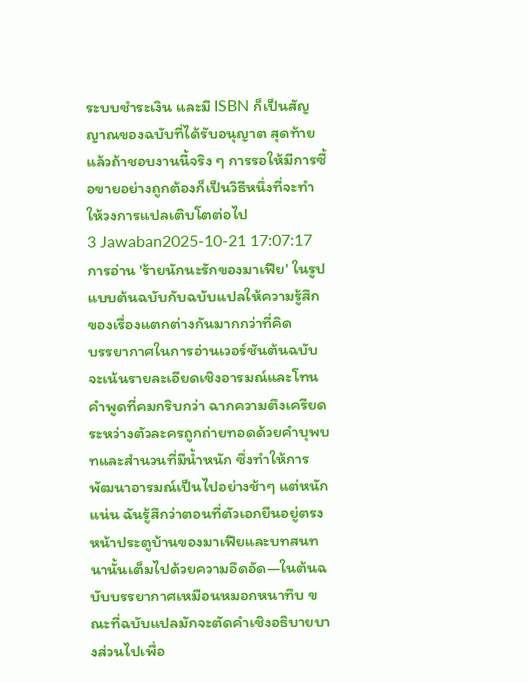ระบบชำระเงิน และมี ISBN ก็เป็นสัญญาณของฉบับที่ได้รับอนุญาต สุดท้ายแล้วถ้าชอบงานนี้จริง ๆ การรอให้มีการซื้อขายอย่างถูกต้องก็เป็นวิธีหนึ่งที่จะทำให้วงการแปลเติบโตต่อไป
3 Jawaban2025-10-21 17:07:17
การอ่าน 'ร้ายนักนะรักของมาเฟีย' ในรูปแบบต้นฉบับกับฉบับแปลให้ความรู้สึกของเรื่องแตกต่างกันมากกว่าที่คิด
บรรยากาศในการอ่านเวอร์ชันต้นฉบับจะเน้นรายละเอียดเชิงอารมณ์และโทนคำพูดที่คมกริบกว่า ฉากความตึงเครียดระหว่างตัวละครถูกถ่ายทอดด้วยคำบุพบทและสำนวนที่มีน้ำหนัก ซึ่งทำให้การพัฒนาอารมณ์เป็นไปอย่างช้าๆ แต่หนักแน่น ฉันรู้สึกว่าตอนที่ตัวเอกยืนอยู่ตรงหน้าประตูบ้านของมาเฟียและบทสนทนานั้นเต็มไปด้วยความอึดอัด—ในต้นฉบับบรรยากาศเหมือนหมอกหนาทึบ ขณะที่ฉบับแปลมักจะตัดคำเชิงอธิบายบางส่วนไปเพื่อ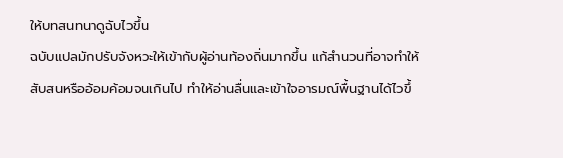ให้บทสนทนาดูฉับไวขึ้น
ฉบับแปลมักปรับจังหวะให้เข้ากับผู้อ่านท้องถิ่นมากขึ้น แก้สำนวนที่อาจทำให้สับสนหรืออ้อมค้อมจนเกินไป ทำให้อ่านลื่นและเข้าใจอารมณ์พื้นฐานได้ไวขึ้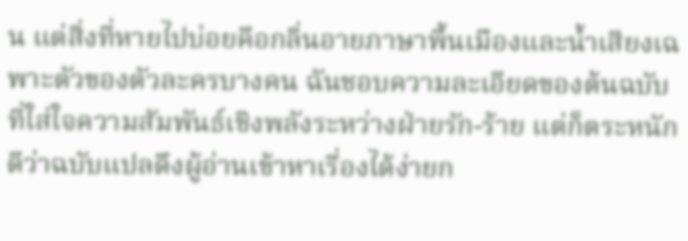น แต่สิ่งที่หายไปบ่อยคือกลิ่นอายภาษาพื้นเมืองและน้ำเสียงเฉพาะตัวของตัวละครบางคน ฉันชอบความละเอียดของต้นฉบับที่ใส่ใจความสัมพันธ์เชิงพลังระหว่างฝ่ายรัก-ร้าย แต่ก็ตระหนักดีว่าฉบับแปลดึงผู้อ่านเข้าหาเรื่องได้ง่ายก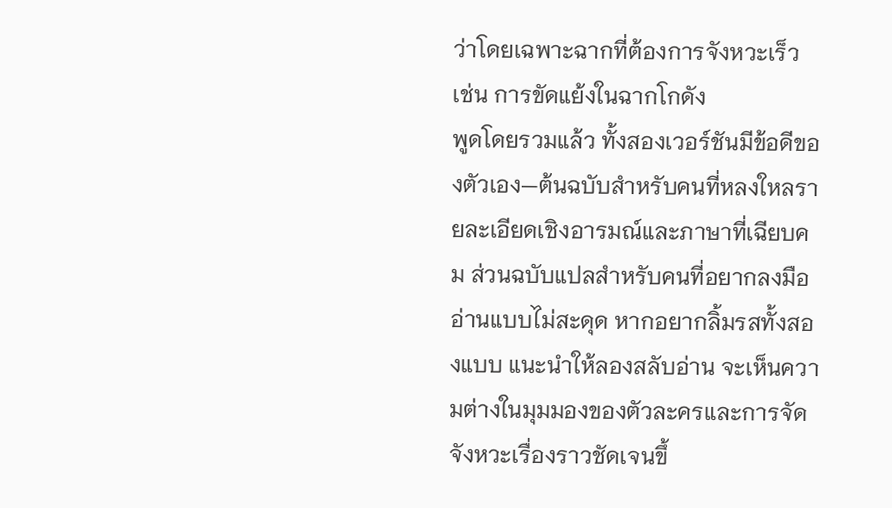ว่าโดยเฉพาะฉากที่ต้องการจังหวะเร็ว เช่น การขัดแย้งในฉากโกดัง
พูดโดยรวมแล้ว ทั้งสองเวอร์ชันมีข้อดีของตัวเอง—ต้นฉบับสำหรับคนที่หลงใหลรายละเอียดเชิงอารมณ์และภาษาที่เฉียบคม ส่วนฉบับแปลสำหรับคนที่อยากลงมืออ่านแบบไม่สะดุด หากอยากลิ้มรสทั้งสองแบบ แนะนำให้ลองสลับอ่าน จะเห็นความต่างในมุมมองของตัวละครและการจัดจังหวะเรื่องราวชัดเจนขึ้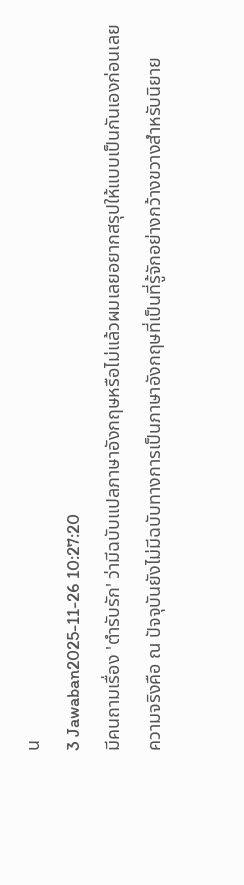น
3 Jawaban2025-11-26 10:27:20
มีคนถามเรื่อง 'ตำรับรัก' ว่ามีฉบับแปลภาษาอังกฤษหรือไม่แล้วผมเลยอยากสรุปให้แบบเป็นกันเองก่อนเลย
ความจริงคือ ณ ปัจจุบันยังไม่มีฉบับทางการเป็นภาษาอังกฤษที่เป็นที่รู้จักอย่างกว้างขวางสำหรับนิยาย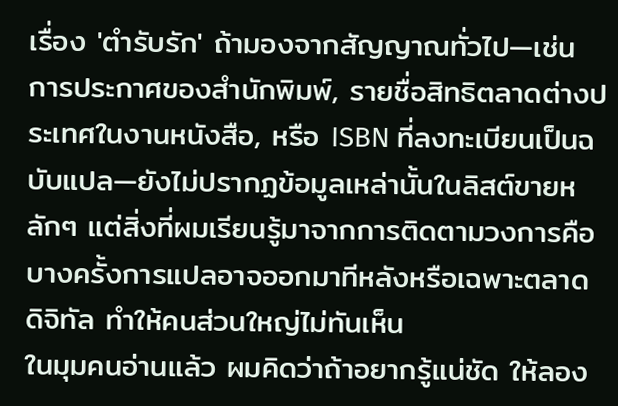เรื่อง 'ตำรับรัก' ถ้ามองจากสัญญาณทั่วไป—เช่น การประกาศของสำนักพิมพ์, รายชื่อสิทธิตลาดต่างประเทศในงานหนังสือ, หรือ ISBN ที่ลงทะเบียนเป็นฉบับแปล—ยังไม่ปรากฏข้อมูลเหล่านั้นในลิสต์ขายหลักๆ แต่สิ่งที่ผมเรียนรู้มาจากการติดตามวงการคือบางครั้งการแปลอาจออกมาทีหลังหรือเฉพาะตลาดดิจิทัล ทำให้คนส่วนใหญ่ไม่ทันเห็น
ในมุมคนอ่านแล้ว ผมคิดว่าถ้าอยากรู้แน่ชัด ให้ลอง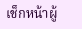เช็กหน้าผู้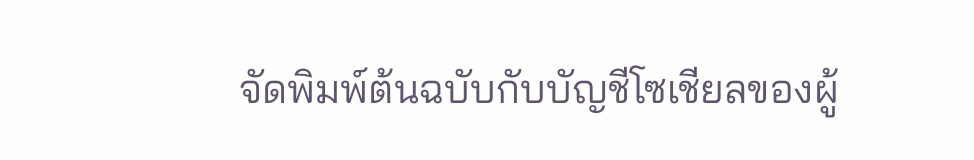จัดพิมพ์ต้นฉบับกับบัญชีโซเชียลของผู้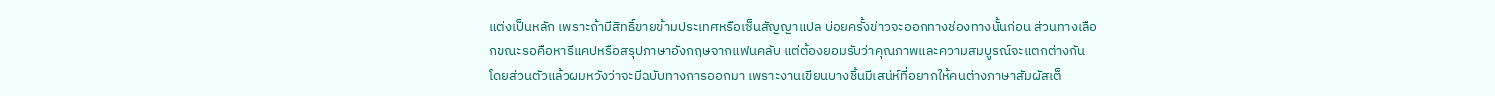แต่งเป็นหลัก เพราะถ้ามีสิทธิ์ขายข้ามประเทศหรือเซ็นสัญญาแปล บ่อยครั้งข่าวจะออกทางช่องทางนั้นก่อน ส่วนทางเลือกขณะรอคือหารีแคปหรือสรุปภาษาอังกฤษจากแฟนคลับ แต่ต้องยอมรับว่าคุณภาพและความสมบูรณ์จะแตกต่างกัน
โดยส่วนตัวแล้วผมหวังว่าจะมีฉบับทางการออกมา เพราะงานเขียนบางชิ้นมีเสน่ห์ที่อยากให้คนต่างภาษาสัมผัสเต็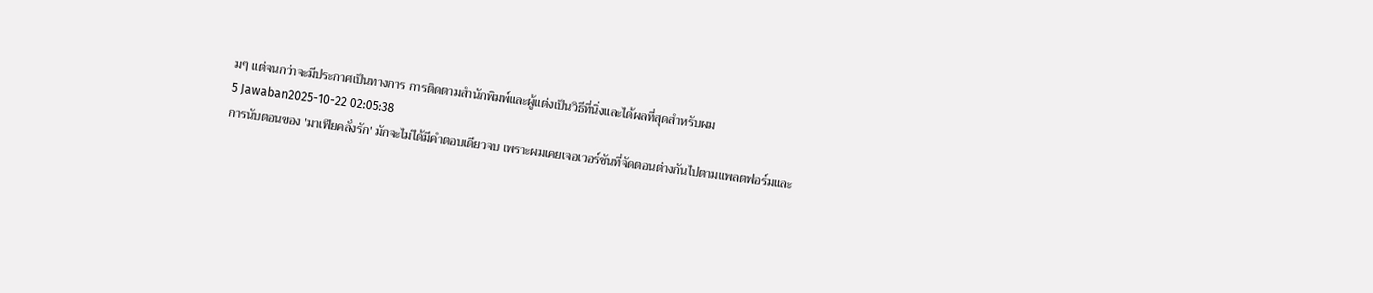มๆ แต่จนกว่าจะมีประกาศเป็นทางการ การติดตามสำนักพิมพ์และผู้แต่งเป็นวิธีที่นิ่งและได้ผลที่สุดสำหรับผม
5 Jawaban2025-10-22 02:05:38
การนับตอนของ 'มาเฟียคลั่งรัก' มักจะไม่ได้มีคำตอบเดียวจบ เพราะผมเคยเจอเวอร์ชันที่จัดตอนต่างกันไปตามแพลตฟอร์มและ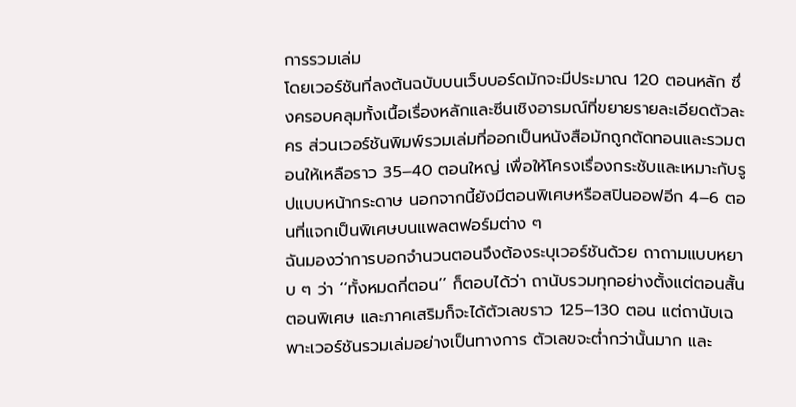การรวมเล่ม
โดยเวอร์ชันที่ลงต้นฉบับบนเว็บบอร์ดมักจะมีประมาณ 120 ตอนหลัก ซึ่งครอบคลุมทั้งเนื้อเรื่องหลักและซีนเชิงอารมณ์ที่ขยายรายละเอียดตัวละคร ส่วนเวอร์ชันพิมพ์รวมเล่มที่ออกเป็นหนังสือมักถูกตัดทอนและรวมตอนให้เหลือราว 35–40 ตอนใหญ่ เพื่อให้โครงเรื่องกระชับและเหมาะกับรูปแบบหน้ากระดาษ นอกจากนี้ยังมีตอนพิเศษหรือสปินออฟอีก 4–6 ตอนที่แจกเป็นพิเศษบนแพลตฟอร์มต่าง ๆ
ฉันมองว่าการบอกจำนวนตอนจึงต้องระบุเวอร์ชันด้วย ถาถามแบบหยาบ ๆ ว่า ‘‘ทั้งหมดกี่ตอน’’ ก็ตอบได้ว่า ถานับรวมทุกอย่างตั้งแต่ตอนสั้น ตอนพิเศษ และภาคเสริมก็จะได้ตัวเลขราว 125–130 ตอน แต่ถานับเฉพาะเวอร์ชันรวมเล่มอย่างเป็นทางการ ตัวเลขจะต่ำกว่านั้นมาก และ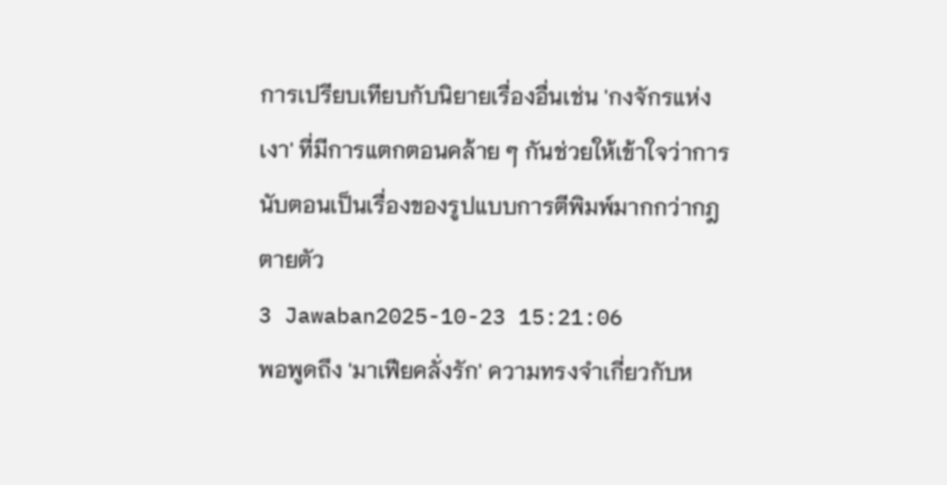การเปรียบเทียบกับนิยายเรื่องอื่นเช่น 'กงจักรแห่งเงา' ที่มีการแตกตอนคล้าย ๆ กันช่วยให้เข้าใจว่าการนับตอนเป็นเรื่องของรูปแบบการตีพิมพ์มากกว่ากฎตายตัว
3 Jawaban2025-10-23 15:21:06
พอพูดถึง 'มาเฟียคลั่งรัก' ความทรงจำเกี่ยวกับห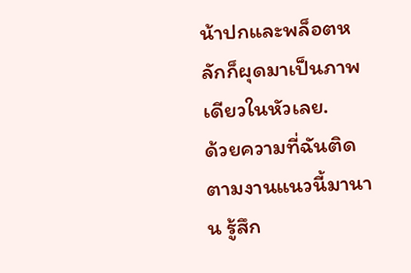น้าปกและพล็อตหลักก็ผุดมาเป็นภาพเดียวในหัวเลย.
ด้วยความที่ฉันติดตามงานแนวนี้มานาน รู้สึก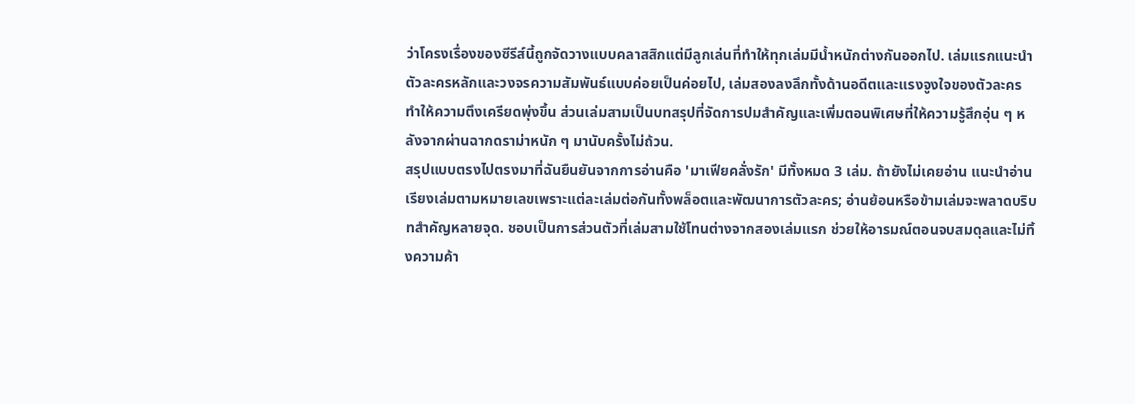ว่าโครงเรื่องของซีรีส์นี้ถูกจัดวางแบบคลาสสิกแต่มีลูกเล่นที่ทำให้ทุกเล่มมีน้ำหนักต่างกันออกไป. เล่มแรกแนะนำตัวละครหลักและวงจรความสัมพันธ์แบบค่อยเป็นค่อยไป, เล่มสองลงลึกทั้งด้านอดีตและแรงจูงใจของตัวละคร ทำให้ความตึงเครียดพุ่งขึ้น ส่วนเล่มสามเป็นบทสรุปที่จัดการปมสำคัญและเพิ่มตอนพิเศษที่ให้ความรู้สึกอุ่น ๆ หลังจากผ่านฉากดราม่าหนัก ๆ มานับครั้งไม่ถ้วน.
สรุปแบบตรงไปตรงมาที่ฉันยืนยันจากการอ่านคือ 'มาเฟียคลั่งรัก' มีทั้งหมด 3 เล่ม. ถ้ายังไม่เคยอ่าน แนะนำอ่านเรียงเล่มตามหมายเลขเพราะแต่ละเล่มต่อกันทั้งพล็อตและพัฒนาการตัวละคร; อ่านย้อนหรือข้ามเล่มจะพลาดบริบทสำคัญหลายจุด. ชอบเป็นการส่วนตัวที่เล่มสามใช้โทนต่างจากสองเล่มแรก ช่วยให้อารมณ์ตอนจบสมดุลและไม่ทิ้งความค้า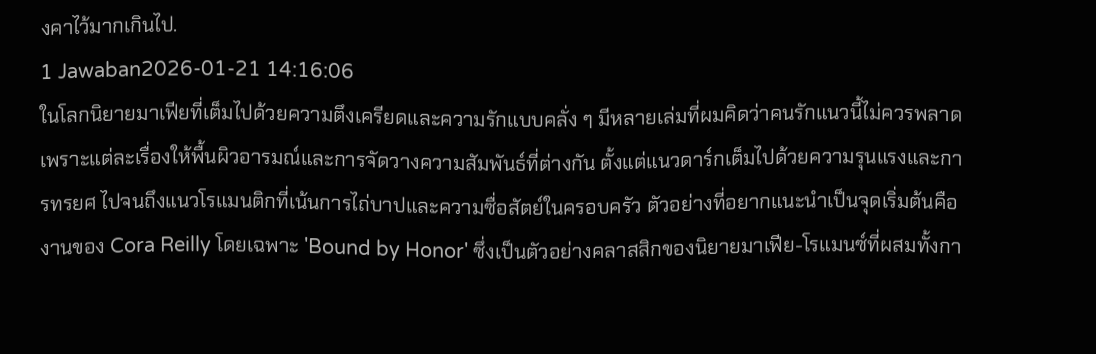งคาไว้มากเกินไป.
1 Jawaban2026-01-21 14:16:06
ในโลกนิยายมาเฟียที่เต็มไปด้วยความตึงเครียดและความรักแบบคลั่ง ๆ มีหลายเล่มที่ผมคิดว่าคนรักแนวนี้ไม่ควรพลาด เพราะแต่ละเรื่องให้พื้นผิวอารมณ์และการจัดวางความสัมพันธ์ที่ต่างกัน ตั้งแต่แนวดาร์กเต็มไปด้วยความรุนแรงและการทรยศ ไปจนถึงแนวโรแมนติกที่เน้นการไถ่บาปและความซื่อสัตย์ในครอบครัว ตัวอย่างที่อยากแนะนำเป็นจุดเริ่มต้นคืองานของ Cora Reilly โดยเฉพาะ 'Bound by Honor' ซึ่งเป็นตัวอย่างคลาสสิกของนิยายมาเฟีย-โรแมนซ์ที่ผสมทั้งกา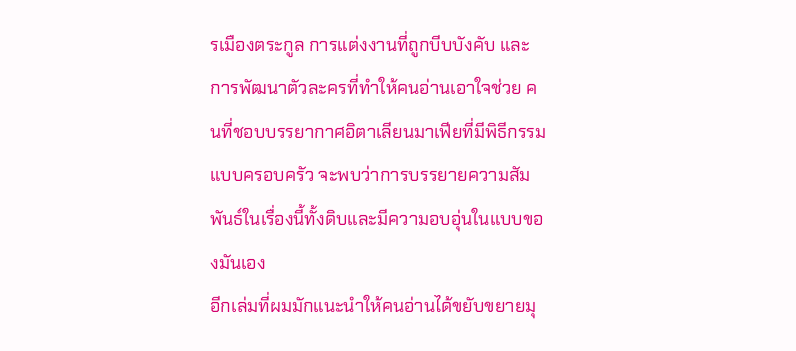รเมืองตระกูล การแต่งงานที่ถูกบีบบังคับ และการพัฒนาตัวละครที่ทำให้คนอ่านเอาใจช่วย คนที่ชอบบรรยากาศอิตาเลียนมาเฟียที่มีพิธีกรรมแบบครอบครัว จะพบว่าการบรรยายความสัมพันธ์ในเรื่องนี้ทั้งดิบและมีความอบอุ่นในแบบของมันเอง
อีกเล่มที่ผมมักแนะนำให้คนอ่านได้ขยับขยายมุ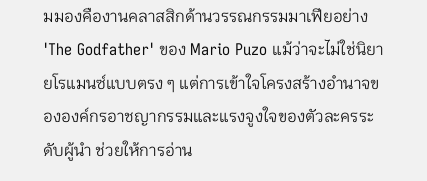มมองคืองานคลาสสิกด้านวรรณกรรมมาเฟียอย่าง 'The Godfather' ของ Mario Puzo แม้ว่าจะไม่ใช่นิยายโรแมนซ์แบบตรง ๆ แต่การเข้าใจโครงสร้างอำนาจขององค์กรอาชญากรรมและแรงจูงใจของตัวละครระดับผู้นำ ช่วยให้การอ่าน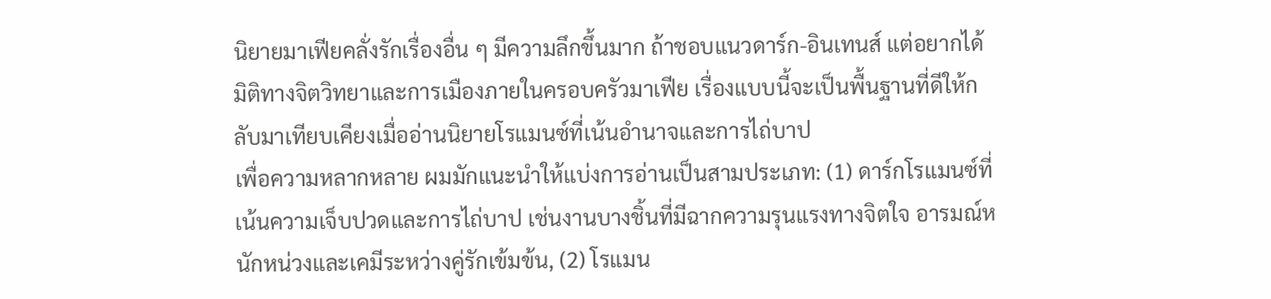นิยายมาเฟียคลั่งรักเรื่องอื่น ๆ มีความลึกขึ้นมาก ถ้าชอบแนวดาร์ก-อินเทนส์ แต่อยากได้มิติทางจิตวิทยาและการเมืองภายในครอบครัวมาเฟีย เรื่องแบบนี้จะเป็นพื้นฐานที่ดีให้กลับมาเทียบเคียงเมื่ออ่านนิยายโรแมนซ์ที่เน้นอำนาจและการไถ่บาป
เพื่อความหลากหลาย ผมมักแนะนำให้แบ่งการอ่านเป็นสามประเภท: (1) ดาร์กโรแมนซ์ที่เน้นความเจ็บปวดและการไถ่บาป เช่นงานบางชิ้นที่มีฉากความรุนแรงทางจิตใจ อารมณ์หนักหน่วงและเคมีระหว่างคู่รักเข้มข้น, (2) โรแมน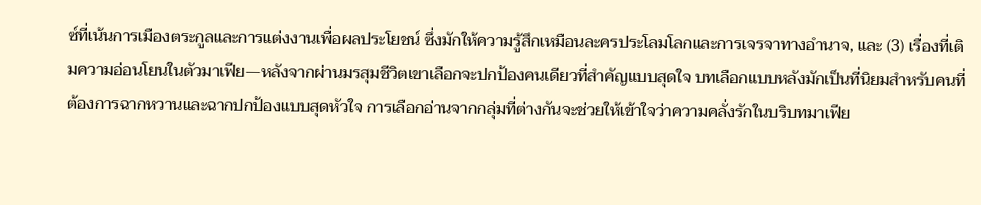ซ์ที่เน้นการเมืองตระกูลและการแต่งงานเพื่อผลประโยชน์ ซึ่งมักให้ความรู้สึกเหมือนละครประโลมโลกและการเจรจาทางอำนาจ, และ (3) เรื่องที่เติมความอ่อนโยนในตัวมาเฟีย—หลังจากผ่านมรสุมชีวิตเขาเลือกจะปกป้องคนเดียวที่สำคัญแบบสุดใจ บทเลือกแบบหลังมักเป็นที่นิยมสำหรับคนที่ต้องการฉากหวานและฉากปกป้องแบบสุดหัวใจ การเลือกอ่านจากกลุ่มที่ต่างกันจะช่วยให้เข้าใจว่าความคลั่งรักในบริบทมาเฟีย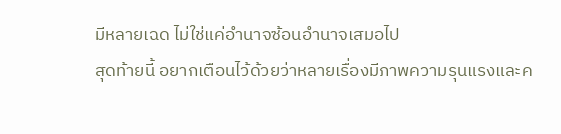มีหลายเฉด ไม่ใช่แค่อำนาจซ้อนอำนาจเสมอไป
สุดท้ายนี้ อยากเตือนไว้ด้วยว่าหลายเรื่องมีภาพความรุนแรงและค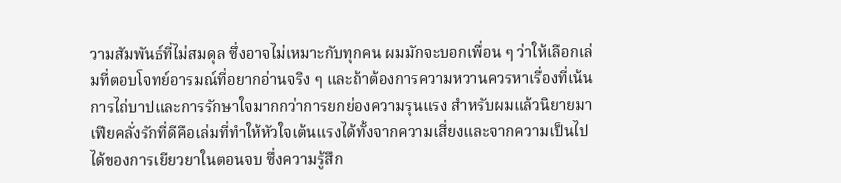วามสัมพันธ์ที่ไม่สมดุล ซึ่งอาจไม่เหมาะกับทุกคน ผมมักจะบอกเพื่อน ๆ ว่าให้เลือกเล่มที่ตอบโจทย์อารมณ์ที่อยากอ่านจริง ๆ และถ้าต้องการความหวานควรหาเรื่องที่เน้นการไถ่บาปและการรักษาใจมากกว่าการยกย่องความรุนแรง สำหรับผมแล้วนิยายมาเฟียคลั่งรักที่ดีคือเล่มที่ทำให้หัวใจเต้นแรงได้ทั้งจากความเสี่ยงและจากความเป็นไปได้ของการเยียวยาในตอนจบ ซึ่งความรู้สึก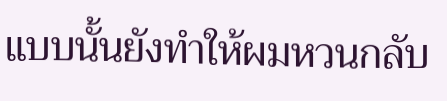แบบนั้นยังทำให้ผมหวนกลับ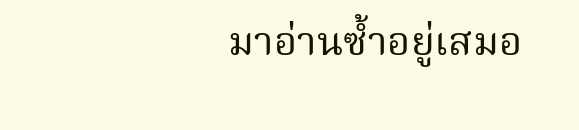มาอ่านซ้ำอยู่เสมอ